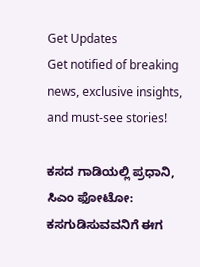Get Updates
Get notified of breaking news, exclusive insights, and must-see stories!

ಕಸದ ಗಾಡಿಯಲ್ಲಿ ಪ್ರಧಾನಿ, ಸಿಎಂ ಫೋಟೋ: ಕಸಗುಡಿಸುವವನಿಗೆ ಈಗ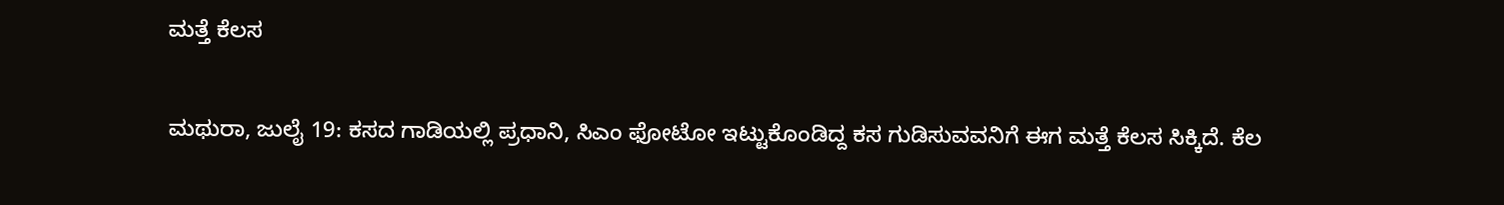ಮತ್ತೆ ಕೆಲಸ

ಮಥುರಾ, ಜುಲೈ 19: ಕಸದ ಗಾಡಿಯಲ್ಲಿ ಪ್ರಧಾನಿ, ಸಿಎಂ ಫೋಟೋ ಇಟ್ಟುಕೊಂಡಿದ್ದ ಕಸ ಗುಡಿಸುವವನಿಗೆ ಈಗ ಮತ್ತೆ ಕೆಲಸ ಸಿಕ್ಕಿದೆ. ಕೆಲ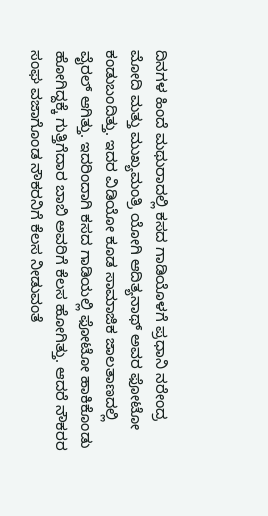ದಿನಗಳ ಹಿಂದೆ ಮಥುರಾದಲ್ಲಿ ಕಸದ ಗಾಡಿಯೊಳಗೆ ಪ್ರಧಾನಿ ನರೇಂದ್ರ ಮೋದಿ ಮತ್ತು ಮುಖ್ಯಮಂತ್ರಿ ಯೋಗಿ ಆದಿತ್ಯನಾಥ್ ಅವರ ಫೋಟೋ ಕಂಡುಬಂದಿತ್ತು. ಇದರ ವಿಡಿಯೋ ಕೂಡ ಸಾಮಾಜಿಕ ಜಾಲತಾಣದಲ್ಲಿ ವೈರಲ್ ಆಗಿತ್ತು. ಇದರಿಂದಾಗಿ ಕಸದ ಗಾಡಿಯಲ್ಲಿ ಫೋಟೋ ಹಾಕಿಕೊಂಡು ಹೋಗಿದ್ದಕ್ಕೆ ಗುತ್ತಿಗೆದಾರ ಬಾಬಿ ಅವರಿಗೆ ಕೆಲಸ ಹೋಗಿತ್ತು. ಆದರೆ ನೌಕರರ ಸಂಘ ವಜಾಗೊಂಡ ನೌಕರನಿಗೆ ಕೆಲಸ ನೀಡುವಂತೆ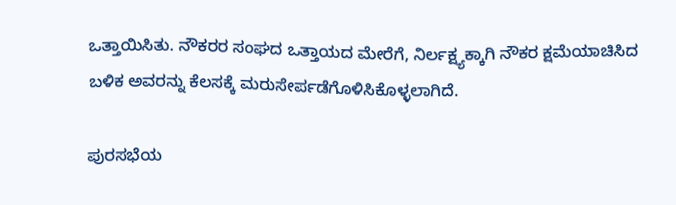ಒತ್ತಾಯಿಸಿತು. ನೌಕರರ ಸಂಘದ ಒತ್ತಾಯದ ಮೇರೆಗೆ, ನಿರ್ಲಕ್ಷ್ಯಕ್ಕಾಗಿ ನೌಕರ ಕ್ಷಮೆಯಾಚಿಸಿದ ಬಳಿಕ ಅವರನ್ನು ಕೆಲಸಕ್ಕೆ ಮರುಸೇರ್ಪಡೆಗೊಳಿಸಿಕೊಳ್ಳಲಾಗಿದೆ.

ಪುರಸಭೆಯ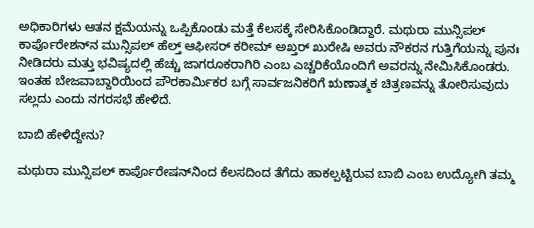ಅಧಿಕಾರಿಗಳು ಆತನ ಕ್ಷಮೆಯನ್ನು ಒಪ್ಪಿಕೊಂಡು ಮತ್ತೆ ಕೆಲಸಕ್ಕೆ ಸೇರಿಸಿಕೊಂಡಿದ್ದಾರೆ. ಮಥುರಾ ಮುನ್ಸಿಪಲ್ ಕಾರ್ಪೊರೇಶನ್‌ನ ಮುನ್ಸಿಪಲ್ ಹೆಲ್ತ್ ಆಫೀಸರ್ ಕರೀಮ್ ಅಖ್ತರ್ ಖುರೇಷಿ ಅವರು ನೌಕರನ ಗುತ್ತಿಗೆಯನ್ನು ಪುನಃ ನೀಡಿದರು ಮತ್ತು ಭವಿಷ್ಯದಲ್ಲಿ ಹೆಚ್ಚು ಜಾಗರೂಕರಾಗಿರಿ ಎಂಬ ಎಚ್ಚರಿಕೆಯೊಂದಿಗೆ ಅವರನ್ನು ನೇಮಿಸಿಕೊಂಡರು. ಇಂತಹ ಬೇಜವಾಬ್ದಾರಿಯಿಂದ ಪೌರಕಾರ್ಮಿಕರ ಬಗ್ಗೆ ಸಾರ್ವಜನಿಕರಿಗೆ ಋಣಾತ್ಮಕ ಚಿತ್ರಣವನ್ನು ತೋರಿಸುವುದು ಸಲ್ಲದು ಎಂದು ನಗರಸಭೆ ಹೇಳಿದೆ.

ಬಾಬಿ ಹೇಳಿದ್ದೇನು?

ಮಥುರಾ ಮುನ್ಸಿಪಲ್ ಕಾರ್ಪೊರೇಷನ್‌ನಿಂದ ಕೆಲಸದಿಂದ ತೆಗೆದು ಹಾಕಲ್ಪಟ್ಟಿರುವ ಬಾಬಿ ಎಂಬ ಉದ್ಯೋಗಿ ತಮ್ಮ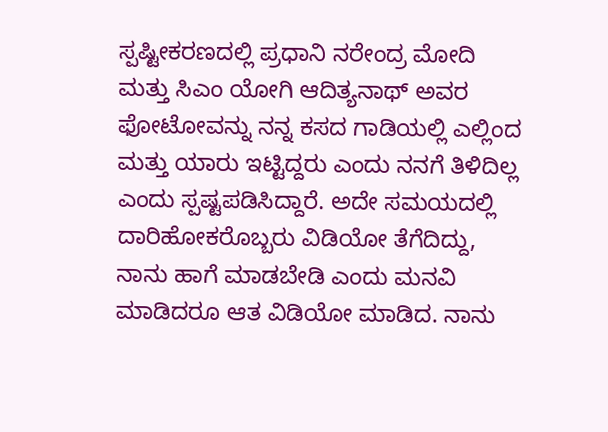ಸ್ಪಷ್ಟೀಕರಣದಲ್ಲಿ ಪ್ರಧಾನಿ ನರೇಂದ್ರ ಮೋದಿ ಮತ್ತು ಸಿಎಂ ಯೋಗಿ ಆದಿತ್ಯನಾಥ್ ಅವರ ಫೋಟೋವನ್ನು ನನ್ನ ಕಸದ ಗಾಡಿಯಲ್ಲಿ ಎಲ್ಲಿಂದ ಮತ್ತು ಯಾರು ಇಟ್ಟಿದ್ದರು ಎಂದು ನನಗೆ ತಿಳಿದಿಲ್ಲ ಎಂದು ಸ್ಪಷ್ಟಪಡಿಸಿದ್ದಾರೆ. ಅದೇ ಸಮಯದಲ್ಲಿ ದಾರಿಹೋಕರೊಬ್ಬರು ವಿಡಿಯೋ ತೆಗೆದಿದ್ದು, ನಾನು ಹಾಗೆ ಮಾಡಬೇಡಿ ಎಂದು ಮನವಿ ಮಾಡಿದರೂ ಆತ ವಿಡಿಯೋ ಮಾಡಿದ. ನಾನು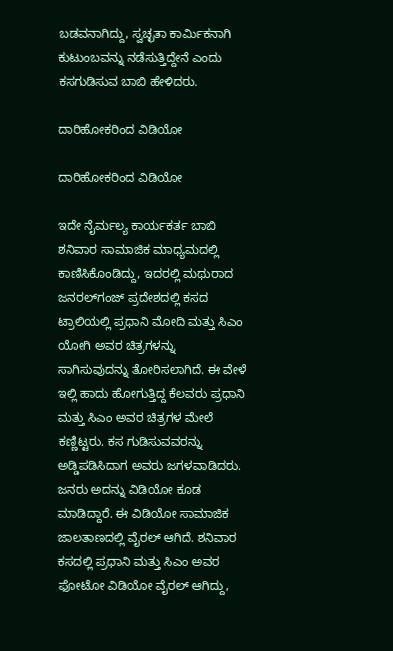ಬಡವನಾಗಿದ್ದು, ಸ್ವಚ್ಛತಾ ಕಾರ್ಮಿಕನಾಗಿ ಕುಟುಂಬವನ್ನು ನಡೆಸುತ್ತಿದ್ದೇನೆ ಎಂದು ಕಸಗುಡಿಸುವ ಬಾಬಿ ಹೇಳಿದರು.

ದಾರಿಹೋಕರಿಂದ ವಿಡಿಯೋ

ದಾರಿಹೋಕರಿಂದ ವಿಡಿಯೋ

ಇದೇ ನೈರ್ಮಲ್ಯ ಕಾರ್ಯಕರ್ತ ಬಾಬಿ ಶನಿವಾರ ಸಾಮಾಜಿಕ ಮಾಧ್ಯಮದಲ್ಲಿ ಕಾಣಿಸಿಕೊಂಡಿದ್ದು, ಇದರಲ್ಲಿ ಮಥುರಾದ ಜನರಲ್‌ಗಂಜ್ ಪ್ರದೇಶದಲ್ಲಿ ಕಸದ ಟ್ರಾಲಿಯಲ್ಲಿ ಪ್ರಧಾನಿ ಮೋದಿ ಮತ್ತು ಸಿಎಂ ಯೋಗಿ ಅವರ ಚಿತ್ರಗಳನ್ನು ಸಾಗಿಸುವುದನ್ನು ತೋರಿಸಲಾಗಿದೆ. ಈ ವೇಳೆ ಇಲ್ಲಿ ಹಾದು ಹೋಗುತ್ತಿದ್ದ ಕೆಲವರು ಪ್ರಧಾನಿ ಮತ್ತು ಸಿಎಂ ಅವರ ಚಿತ್ರಗಳ ಮೇಲೆ ಕಣ್ಣಿಟ್ಟರು. ಕಸ ಗುಡಿಸುವವರನ್ನು ಅಡ್ಡಿಪಡಿಸಿದಾಗ ಅವರು ಜಗಳವಾಡಿದರು. ಜನರು ಅದನ್ನು ವಿಡಿಯೋ ಕೂಡ ಮಾಡಿದ್ದಾರೆ. ಈ ವಿಡಿಯೋ ಸಾಮಾಜಿಕ ಜಾಲತಾಣದಲ್ಲಿ ವೈರಲ್ ಆಗಿದೆ. ಶನಿವಾರ ಕಸದಲ್ಲಿ ಪ್ರಧಾನಿ ಮತ್ತು ಸಿಎಂ ಅವರ ಫೋಟೋ ವಿಡಿಯೋ ವೈರಲ್ ಆಗಿದ್ದು,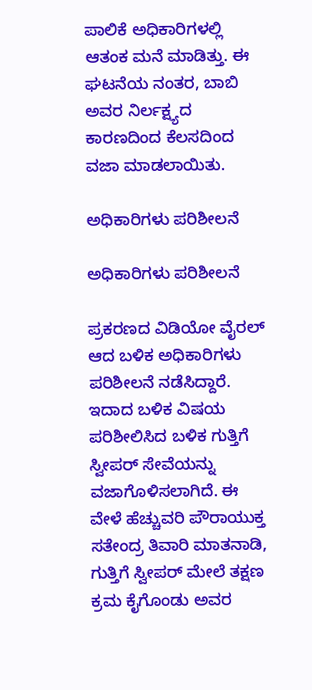ಪಾಲಿಕೆ ಅಧಿಕಾರಿಗಳಲ್ಲಿ ಆತಂಕ ಮನೆ ಮಾಡಿತ್ತು. ಈ ಘಟನೆಯ ನಂತರ, ಬಾಬಿ ಅವರ ನಿರ್ಲಕ್ಷ್ಯದ ಕಾರಣದಿಂದ ಕೆಲಸದಿಂದ ವಜಾ ಮಾಡಲಾಯಿತು.

ಅಧಿಕಾರಿಗಳು ಪರಿಶೀಲನೆ

ಅಧಿಕಾರಿಗಳು ಪರಿಶೀಲನೆ

ಪ್ರಕರಣದ ವಿಡಿಯೋ ವೈರಲ್ ಆದ ಬಳಿಕ ಅಧಿಕಾರಿಗಳು ಪರಿಶೀಲನೆ ನಡೆಸಿದ್ದಾರೆ. ಇದಾದ ಬಳಿಕ ವಿಷಯ ಪರಿಶೀಲಿಸಿದ ಬಳಿಕ ಗುತ್ತಿಗೆ ಸ್ವೀಪರ್ ಸೇವೆಯನ್ನು ವಜಾಗೊಳಿಸಲಾಗಿದೆ. ಈ ವೇಳೆ ಹೆಚ್ಚುವರಿ ಪೌರಾಯುಕ್ತ ಸತೇಂದ್ರ ತಿವಾರಿ ಮಾತನಾಡಿ, ಗುತ್ತಿಗೆ ಸ್ವೀಪರ್ ಮೇಲೆ ತಕ್ಷಣ ಕ್ರಮ ಕೈಗೊಂಡು ಅವರ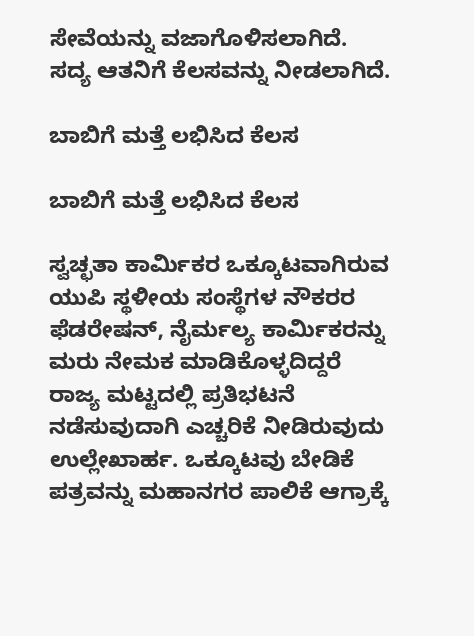ಸೇವೆಯನ್ನು ವಜಾಗೊಳಿಸಲಾಗಿದೆ. ಸದ್ಯ ಆತನಿಗೆ ಕೆಲಸವನ್ನು ನೀಡಲಾಗಿದೆ.

ಬಾಬಿಗೆ ಮತ್ತೆ ಲಭಿಸಿದ ಕೆಲಸ

ಬಾಬಿಗೆ ಮತ್ತೆ ಲಭಿಸಿದ ಕೆಲಸ

ಸ್ವಚ್ಛತಾ ಕಾರ್ಮಿಕರ ಒಕ್ಕೂಟವಾಗಿರುವ ಯುಪಿ ಸ್ಥಳೀಯ ಸಂಸ್ಥೆಗಳ ನೌಕರರ ಫೆಡರೇಷನ್, ನೈರ್ಮಲ್ಯ ಕಾರ್ಮಿಕರನ್ನು ಮರು ನೇಮಕ ಮಾಡಿಕೊಳ್ಳದಿದ್ದರೆ ರಾಜ್ಯ ಮಟ್ಟದಲ್ಲಿ ಪ್ರತಿಭಟನೆ ನಡೆಸುವುದಾಗಿ ಎಚ್ಚರಿಕೆ ನೀಡಿರುವುದು ಉಲ್ಲೇಖಾರ್ಹ. ಒಕ್ಕೂಟವು ಬೇಡಿಕೆ ಪತ್ರವನ್ನು ಮಹಾನಗರ ಪಾಲಿಕೆ ಆಗ್ರಾಕ್ಕೆ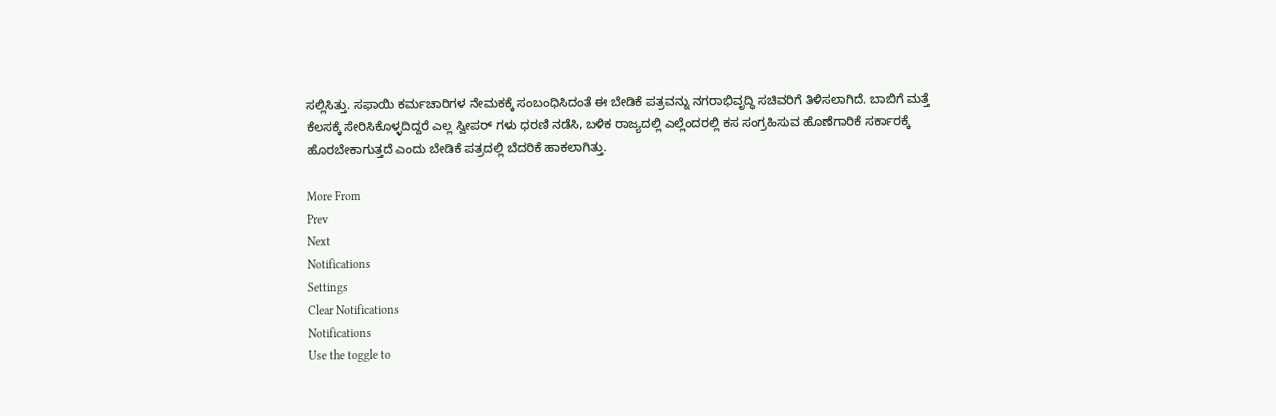ಸಲ್ಲಿಸಿತ್ತು. ಸಫಾಯಿ ಕರ್ಮಚಾರಿಗಳ ನೇಮಕಕ್ಕೆ ಸಂಬಂಧಿಸಿದಂತೆ ಈ ಬೇಡಿಕೆ ಪತ್ರವನ್ನು ನಗರಾಭಿವೃದ್ಧಿ ಸಚಿವರಿಗೆ ತಿಳಿಸಲಾಗಿದೆ. ಬಾಬಿಗೆ ಮತ್ತೆ ಕೆಲಸಕ್ಕೆ ಸೇರಿಸಿಕೊಳ್ಳದಿದ್ದರೆ ಎಲ್ಲ ಸ್ವೀಪರ್ ಗಳು ಧರಣಿ ನಡೆಸಿ, ಬಳಿಕ ರಾಜ್ಯದಲ್ಲಿ ಎಲ್ಲೆಂದರಲ್ಲಿ ಕಸ ಸಂಗ್ರಹಿಸುವ ಹೊಣೆಗಾರಿಕೆ ಸರ್ಕಾರಕ್ಕೆ ಹೊರಬೇಕಾಗುತ್ತದೆ ಎಂದು ಬೇಡಿಕೆ ಪತ್ರದಲ್ಲಿ ಬೆದರಿಕೆ ಹಾಕಲಾಗಿತ್ತು.

More From
Prev
Next
Notifications
Settings
Clear Notifications
Notifications
Use the toggle to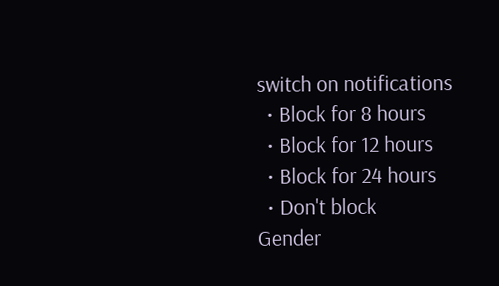switch on notifications
  • Block for 8 hours
  • Block for 12 hours
  • Block for 24 hours
  • Don't block
Gender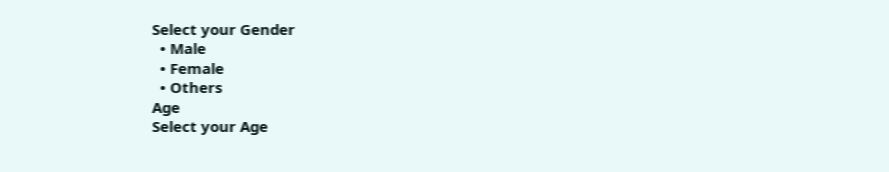Select your Gender
  • Male
  • Female
  • Others
Age
Select your Age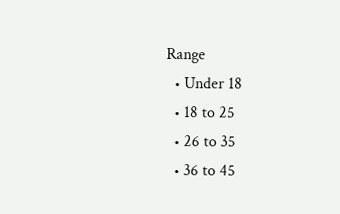Range
  • Under 18
  • 18 to 25
  • 26 to 35
  • 36 to 45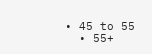• 45 to 55
  • 55+